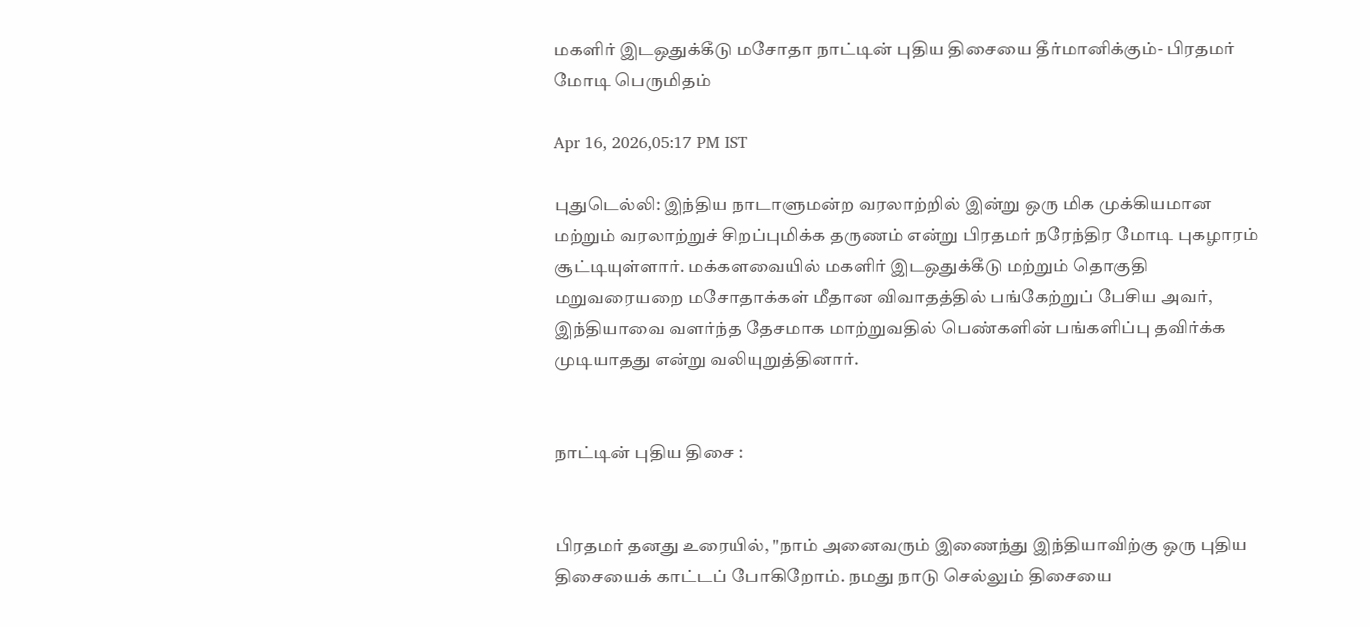மகளிர் இடஒதுக்கீடு மசோதா நாட்டின் புதிய திசையை தீர்மானிக்கும்- பிரதமர் மோடி பெருமிதம்

Apr 16, 2026,05:17 PM IST

புதுடெல்லி: இந்திய நாடாளுமன்ற வரலாற்றில் இன்று ஒரு மிக முக்கியமான மற்றும் வரலாற்றுச் சிறப்புமிக்க தருணம் என்று பிரதமர் நரேந்திர மோடி புகழாரம் சூட்டியுள்ளார். மக்களவையில் மகளிர் இடஒதுக்கீடு மற்றும் தொகுதி மறுவரையறை மசோதாக்கள் மீதான விவாதத்தில் பங்கேற்றுப் பேசிய அவர், இந்தியாவை வளர்ந்த தேசமாக மாற்றுவதில் பெண்களின் பங்களிப்பு தவிர்க்க முடியாதது என்று வலியுறுத்தினார்.


நாட்டின் புதிய திசை :


பிரதமர் தனது உரையில், "நாம் அனைவரும் இணைந்து இந்தியாவிற்கு ஒரு புதிய திசையைக் காட்டப் போகிறோம். நமது நாடு செல்லும் திசையை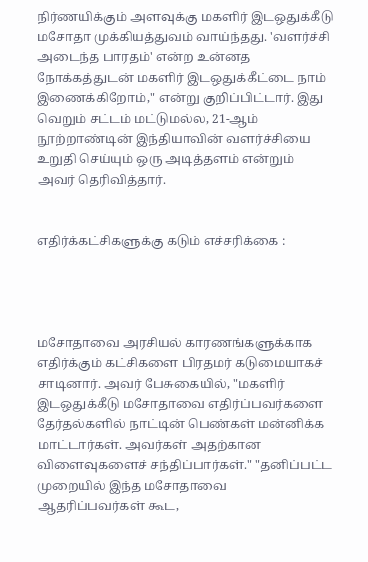நிர்ணயிக்கும் அளவுக்கு மகளிர் இடஒதுக்கீடு மசோதா முக்கியத்துவம் வாய்ந்தது. 'வளர்ச்சி அடைந்த பாரதம்' என்ற உன்னத நோக்கத்துடன் மகளிர் இடஒதுக்கீட்டை நாம் இணைக்கிறோம்," என்று குறிப்பிட்டார். இது வெறும் சட்டம் மட்டுமல்ல, 21-ஆம் நூற்றாண்டின் இந்தியாவின் வளர்ச்சியை உறுதி செய்யும் ஒரு அடித்தளம் என்றும் அவர் தெரிவித்தார்.


எதிர்க்கட்சிகளுக்கு கடும் எச்சரிக்கை :




மசோதாவை அரசியல் காரணங்களுக்காக எதிர்க்கும் கட்சிகளை பிரதமர் கடுமையாகச் சாடினார். அவர் பேசுகையில், "மகளிர் இடஒதுக்கீடு மசோதாவை எதிர்ப்பவர்களை தேர்தல்களில் நாட்டின் பெண்கள் மன்னிக்க மாட்டார்கள். அவர்கள் அதற்கான விளைவுகளைச் சந்திப்பார்கள்." "தனிப்பட்ட முறையில் இந்த மசோதாவை ஆதரிப்பவர்கள் கூட,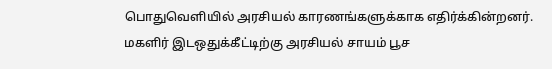பொதுவெளியில் அரசியல் காரணங்களுக்காக எதிர்க்கின்றனர். மகளிர் இடஒதுக்கீட்டிற்கு அரசியல் சாயம் பூச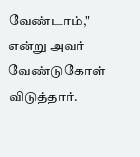வேண்டாம்," என்று அவர் வேண்டுகோள் விடுத்தார்.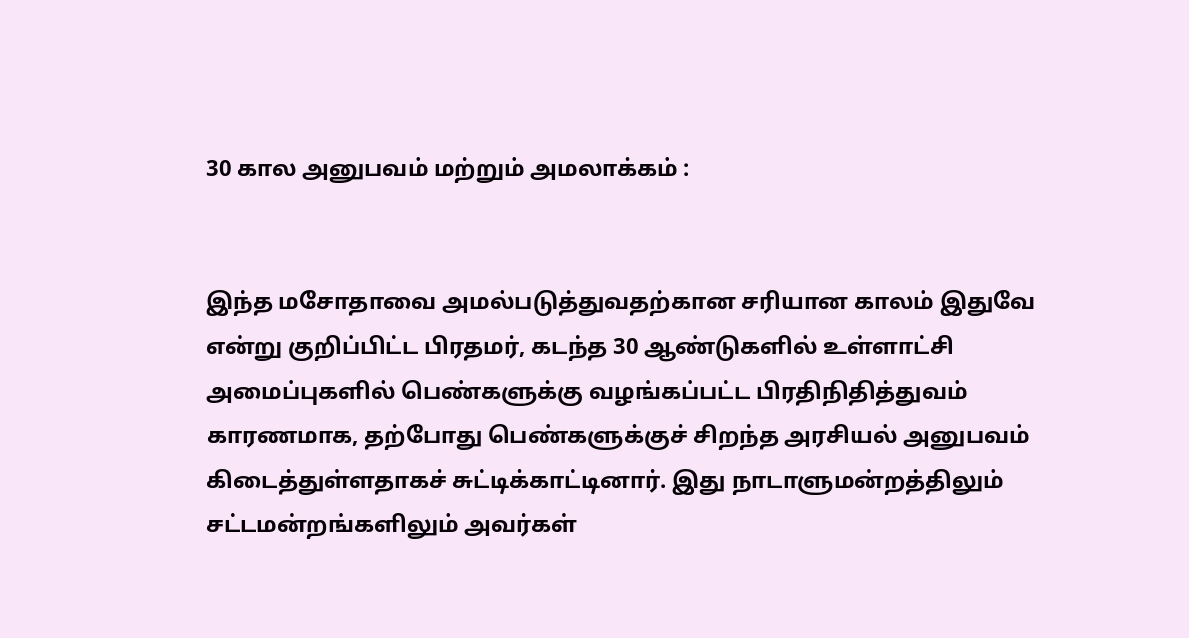30 கால அனுபவம் மற்றும் அமலாக்கம் :


இந்த மசோதாவை அமல்படுத்துவதற்கான சரியான காலம் இதுவே என்று குறிப்பிட்ட பிரதமர், கடந்த 30 ஆண்டுகளில் உள்ளாட்சி அமைப்புகளில் பெண்களுக்கு வழங்கப்பட்ட பிரதிநிதித்துவம் காரணமாக, தற்போது பெண்களுக்குச் சிறந்த அரசியல் அனுபவம் கிடைத்துள்ளதாகச் சுட்டிக்காட்டினார். இது நாடாளுமன்றத்திலும் சட்டமன்றங்களிலும் அவர்கள்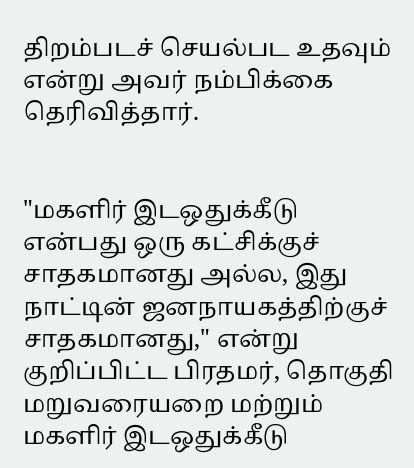திறம்படச் செயல்பட உதவும் என்று அவர் நம்பிக்கை தெரிவித்தார்.


"மகளிர் இடஒதுக்கீடு என்பது ஒரு கட்சிக்குச் சாதகமானது அல்ல, இது நாட்டின் ஜனநாயகத்திற்குச் சாதகமானது," என்று குறிப்பிட்ட பிரதமர், தொகுதி மறுவரையறை மற்றும் மகளிர் இடஒதுக்கீடு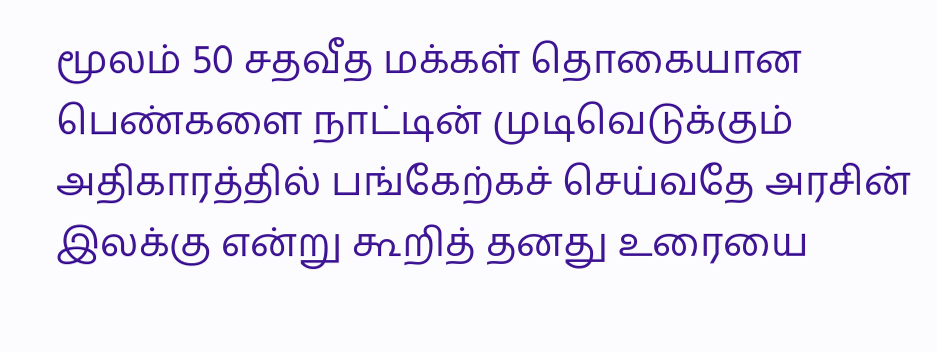மூலம் 50 சதவீத மக்கள் தொகையான பெண்களை நாட்டின் முடிவெடுக்கும் அதிகாரத்தில் பங்கேற்கச் செய்வதே அரசின் இலக்கு என்று கூறித் தனது உரையை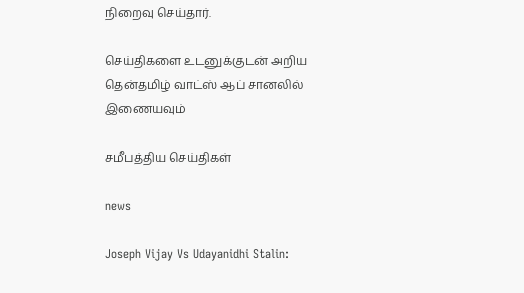நிறைவு செய்தார்.

செய்திகளை உடனுக்குடன் அறிய தென்தமிழ் வாட்ஸ் ஆப் சானலில் இணையவும்

சமீபத்திய செய்திகள்

news

Joseph Vijay Vs Udayanidhi Stalin: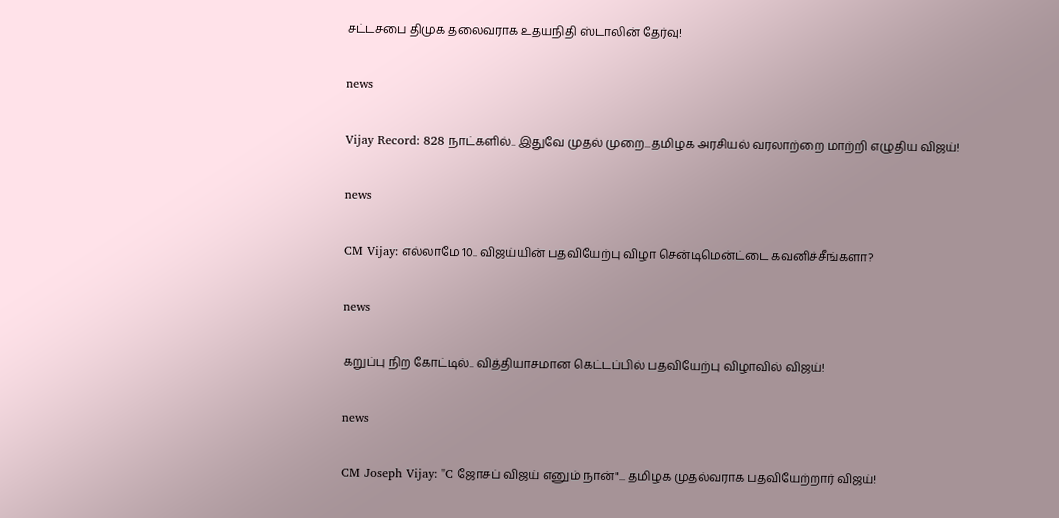சட்டசபை திமுக தலைவராக உதயநிதி ஸ்டாலின் தேர்வு!

news

Vijay Record: 828 நாட்களில்.. இதுவே முதல் முறை...தமிழக அரசியல் வரலாற்றை மாற்றி எழுதிய விஜய்!

news

CM Vijay: எல்லாமே 10.. விஜய்யின் பதவியேற்பு விழா சென்டிமென்ட்டை கவனிச்சீங்களா?

news

கறுப்பு நிற கோட்டில்.. வித்தியாசமான கெட்டப்பில் பதவியேற்பு விழாவில் விஜய்!

news

CM Joseph Vijay: "C ஜோசப் விஜய் எனும் நான்"... தமிழக முதல்வராக பதவியேற்றார் விஜய்!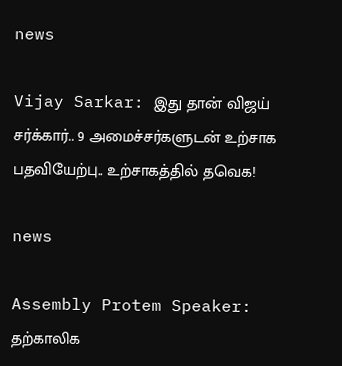news

Vijay Sarkar: இது தான் விஜய் சர்க்கார்.. 9 அமைச்சர்களுடன் உற்சாக பதவியேற்பு.. உற்சாகத்தில் தவெக!

news

Assembly Protem Speaker: தற்காலிக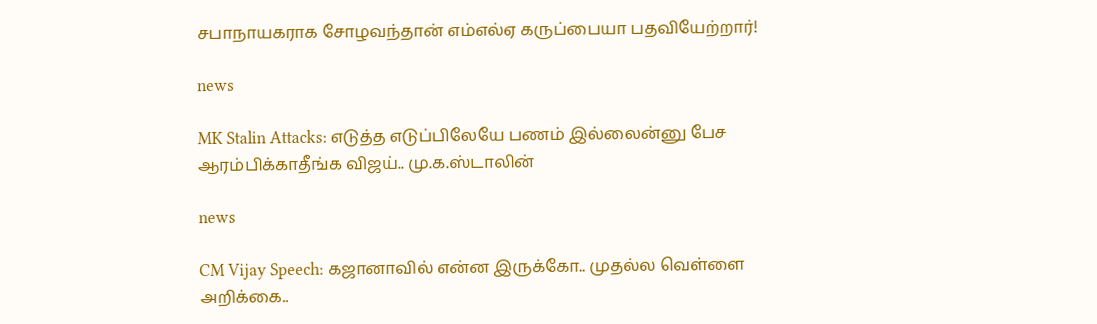சபாநாயகராக சோழவந்தான் எம்எல்ஏ கருப்பையா பதவியேற்றார்!

news

MK Stalin Attacks: எடுத்த எடுப்பிலேயே பணம் இல்லைன்னு பேச ஆரம்பிக்காதீங்க விஜய்.. மு.க.ஸ்டாலின்

news

CM Vijay Speech: கஜானாவில் என்ன இருக்கோ.. முதல்ல வெள்ளை அறிக்கை..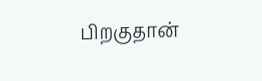பிறகுதான்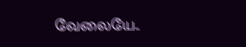வேலையே..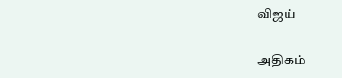விஜய்

அதிகம்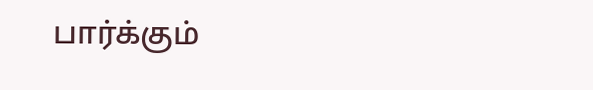பார்க்கும்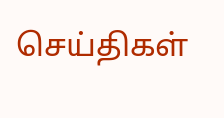செய்திகள்